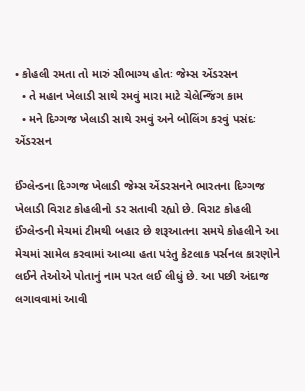• કોહલી રમતા તો મારું સૌભાગ્ય હોતઃ જેમ્સ એંડરસન
  • તે મહાન ખેલાડી સાથે રમવું મારા માટે ચેલેન્જિંગ કામ
  • મને દિગ્ગજ ખેલાડી સાથે રમવું અને બોલિંગ કરવું પસંદઃ એંડરસન

ઈંગ્લેન્ડના દિગ્ગજ ખેલાડી જેમ્સ એંડરસનને ભારતના દિગ્ગજ ખેલાડી વિરાટ કોહલીનો ડર સતાવી રહ્યો છે. વિરાટ કોહલી ઈંગ્લેન્ડની મેચમાં ટીમથી બહાર છે શરૂઆતના સમયે કોહલીને આ મેચમાં સામેલ કરવામાં આવ્યા હતા પરંતુ કેટલાક પર્સનલ કારણોને લઈને તેઓએ પોતાનું નામ પરત લઈ લીધું છે. આ પછી અંદાજ લગાવવામાં આવી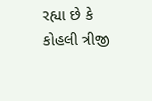રહ્યા છે કે કોહલી ત્રીજી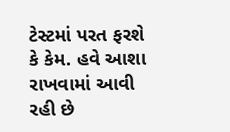ટેસ્ટમાં પરત ફરશે કે કેમ. હવે આશા રાખવામાં આવી રહી છે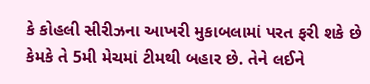કે કોહલી સીરીઝના આખરી મુકાબલામાં પરત ફરી શકે છે કેમકે તે 5મી મેચમાં ટીમથી બહાર છે. તેને લઈને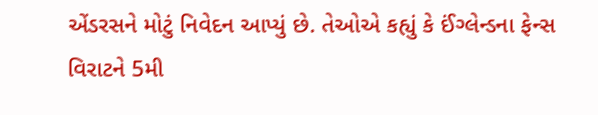એંડરસને મોટું નિવેદન આપ્યું છે. તેઓએ કહ્યું કે ઈંગ્લેન્ડના ફેન્સ વિરાટને 5મી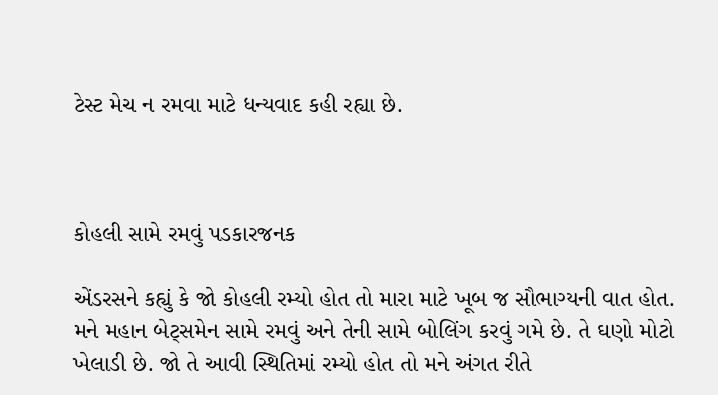ટેસ્ટ મેચ ન રમવા માટે ધન્યવાદ કહી રહ્યા છે.



કોહલી સામે રમવું પડકારજનક

એંડરસને કહ્યું કે જો કોહલી રમ્યો હોત તો મારા માટે ખૂબ જ સૌભાગ્યની વાત હોત. મને મહાન બેટ્સમેન સામે રમવું અને તેની સામે બોલિંગ કરવું ગમે છે. તે ઘણો મોટો ખેલાડી છે. જો તે આવી સ્થિતિમાં રમ્યો હોત તો મને અંગત રીતે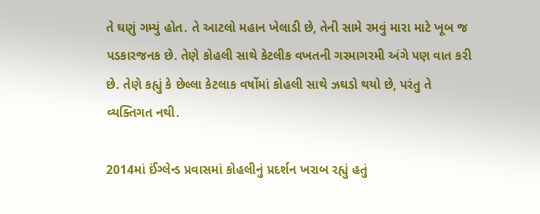તે ઘણું ગમ્યું હોત. તે આટલો મહાન ખેલાડી છે, તેની સામે રમવું મારા માટે ખૂબ જ પડકારજનક છે. તેણે કોહલી સાથે કેટલીક વખતની ગરમાગરમી અંગે પણ વાત કરી છે. તેણે કહ્યું કે છેલ્લા કેટલાક વર્ષોમાં કોહલી સાથે ઝઘડો થયો છે, પરંતુ તે વ્યક્તિગત નથી.

2014માં ઈંગ્લેન્ડ પ્રવાસમાં કોહલીનું પ્રદર્શન ખરાબ રહ્યું હતું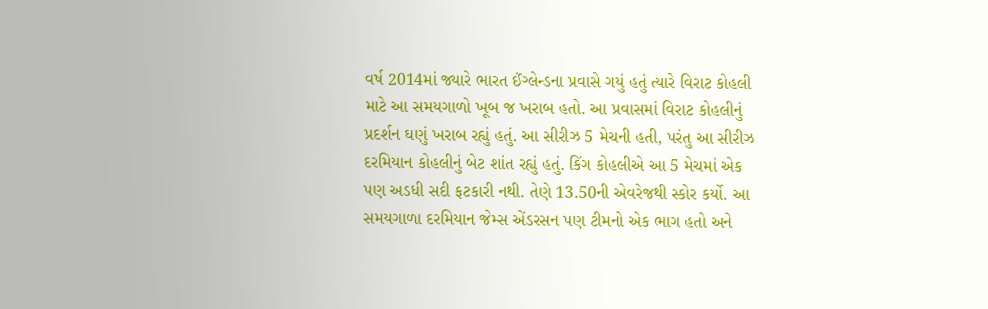વર્ષ 2014માં જ્યારે ભારત ઈંગ્લેન્ડના પ્રવાસે ગયું હતું ત્યારે વિરાટ કોહલી માટે આ સમયગાળો ખૂબ જ ખરાબ હતો. આ પ્રવાસમાં વિરાટ કોહલીનું પ્રદર્શન ઘણું ખરાબ રહ્યું હતું. આ સીરીઝ 5 મેચની હતી, પરંતુ આ સીરીઝ દરમિયાન કોહલીનું બેટ શાંત રહ્યું હતું. કિંગ કોહલીએ આ 5 મેચમાં એક પણ અડધી સદી ફટકારી નથી. તેણે 13.50ની એવરેજથી સ્કોર કર્યો. આ સમયગાળા દરમિયાન જેમ્સ એંડરસન પણ ટીમનો એક ભાગ હતો અને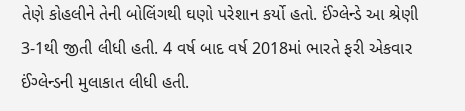તેણે કોહલીને તેની બોલિંગથી ઘણો પરેશાન કર્યો હતો. ઈંગ્લેન્ડે આ શ્રેણી 3-1થી જીતી લીધી હતી. 4 વર્ષ બાદ વર્ષ 2018માં ભારતે ફરી એકવાર ઈંગ્લેન્ડની મુલાકાત લીધી હતી.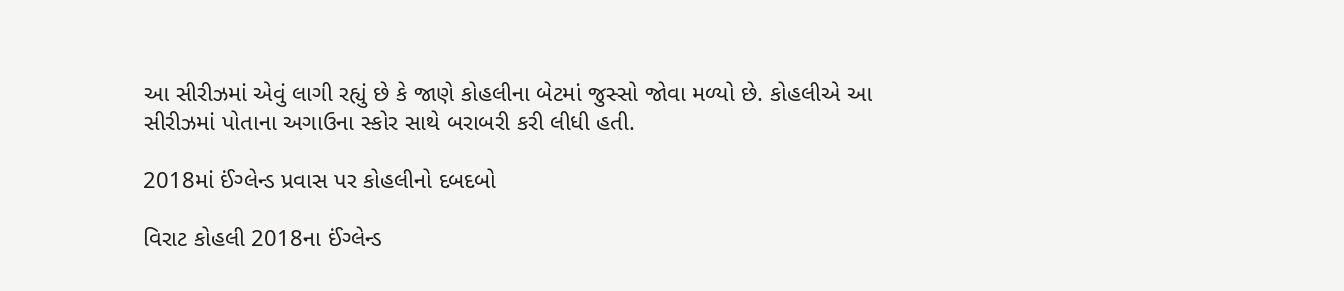આ સીરીઝમાં એવું લાગી રહ્યું છે કે જાણે કોહલીના બેટમાં જુસ્સો જોવા મળ્યો છે. કોહલીએ આ સીરીઝમાં પોતાના અગાઉના સ્કોર સાથે બરાબરી કરી લીધી હતી.

2018માં ઈંગ્લેન્ડ પ્રવાસ પર કોહલીનો દબદબો

વિરાટ કોહલી 2018ના ઈંગ્લેન્ડ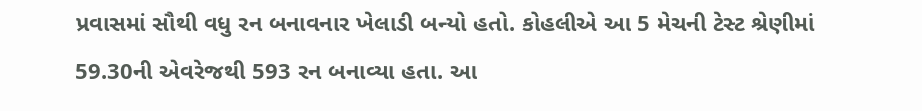પ્રવાસમાં સૌથી વધુ રન બનાવનાર ખેલાડી બન્યો હતો. કોહલીએ આ 5 મેચની ટેસ્ટ શ્રેણીમાં 59.30ની એવરેજથી 593 રન બનાવ્યા હતા. આ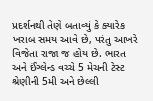પ્રદર્શનથી તેણે બતાવ્યું કે ક્યારેક ખરાબ સમય આવે છે, પરંતુ આખરે વિજેતા રાજા જ હોય છે. ભારત અને ઈંગ્લેન્ડ વચ્ચે 5 મેચની ટેસ્ટ શ્રેણીની 5મી અને છેલ્લી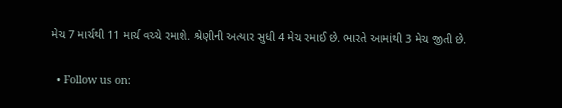મેચ 7 માર્ચથી 11 માર્ચ વચ્ચે રમાશે. શ્રેણીની અત્યાર સુધી 4 મેચ રમાઈ છે. ભારતે આમાંથી 3 મેચ જીતી છે.

  • Follow us on: